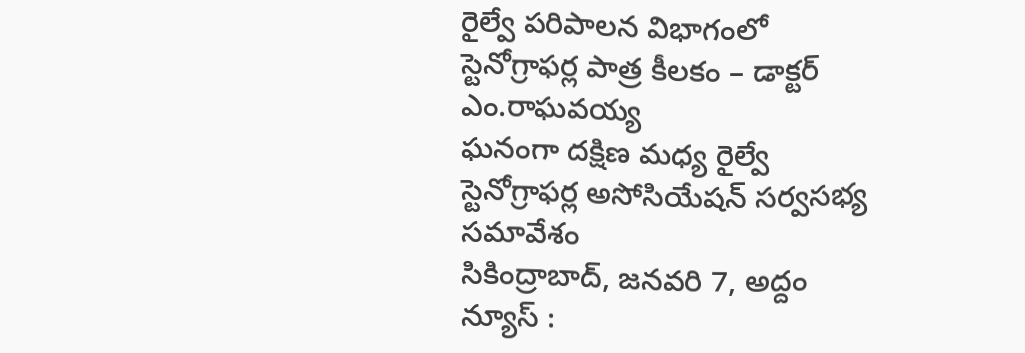రైల్వే పరిపాలన విభాగంలో స్టెనోగ్రాఫర్ల పాత్ర కీలకం – డాక్టర్ ఎం.రాఘవయ్య
ఘనంగా దక్షిణ మధ్య రైల్వే స్టెనోగ్రాఫర్ల అసోసియేషన్ సర్వసభ్య సమావేశం
సికింద్రాబాద్, జనవరి 7, అద్దం న్యూస్ :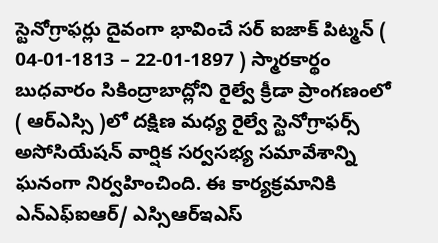స్టెనోగ్రాఫర్లు దైవంగా భావించే సర్ ఐజాక్ పిట్మన్ ( 04-01-1813 – 22-01-1897 ) స్మారకార్థం బుధవారం సికింద్రాబాద్లోని రైల్వే క్రీడా ప్రాంగణంలో ( ఆర్ఎస్సి )లో దక్షిణ మధ్య రైల్వే స్టెనోగ్రాఫర్స్ అసోసియేషన్ వార్షిక సర్వసభ్య సమావేశాన్ని ఘనంగా నిర్వహించింది. ఈ కార్యక్రమానికి ఎన్ఎఫ్ఐఆర్/ ఎస్సిఆర్ఇఎస్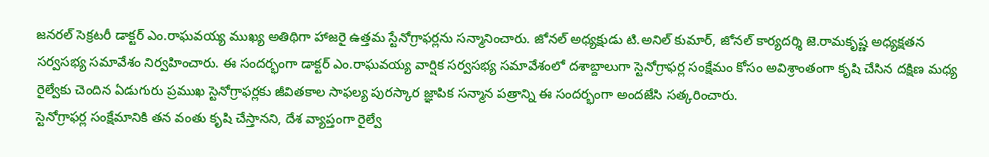జనరల్ సెక్రటరీ డాక్టర్ ఎం.రాఘవయ్య ముఖ్య అతిథిగా హాజరై ఉత్తమ స్టేనోగ్రాఫర్లను సన్మానించారు. జోనల్ అధ్యక్షుడు టి.అనిల్ కుమార్, జోనల్ కార్యదర్శి జె.రామకృష్ణ అధ్యక్షతన సర్వసభ్య సమావేశం నిర్వహించారు. ఈ సందర్భంగా డాక్టర్ ఎం.రాఘవయ్య వార్షిక సర్వసభ్య సమావేశంలో దశాబ్దాలుగా స్టెనోగ్రాఫర్ల సంక్షేమం కోసం అవిశ్రాంతంగా కృషి చేసిన దక్షిణ మధ్య రైల్వేకు చెందిన ఏడుగురు ప్రముఖ స్టెనోగ్రాఫర్లకు జీవితకాల సాఫల్య పురస్కార జ్ఞాపిక సన్మాన పత్రాన్ని ఈ సందర్భంగా అందజేసి సత్కరించారు.
స్టెనోగ్రాఫర్ల సంక్షేమానికి తన వంతు కృషి చేస్తానని, దేశ వ్యాప్తంగా రైల్వే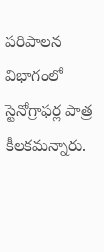పరిపాలన విభాగంలో స్టెనోగ్రాఫర్ల పాత్ర కీలకమన్నారు.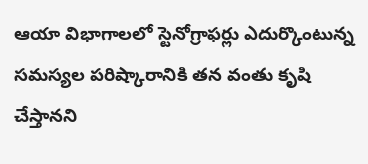ఆయా విభాగాలలో స్టెనోగ్రాఫర్లు ఎదుర్కొంటున్న సమస్యల పరిష్కారానికి తన వంతు కృషి చేస్తానని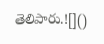తెలిపారు.![]()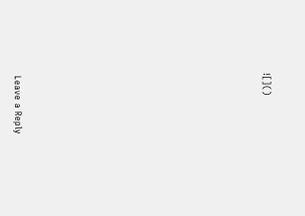![]()












Leave a Reply